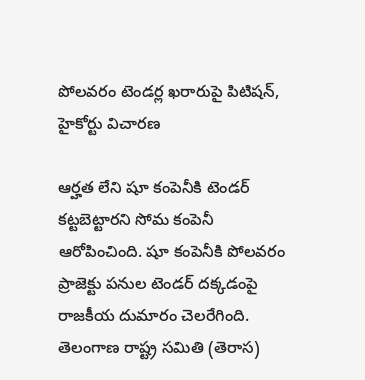పోలవరం టెండర్ల ఖరారుపై పిటిషన్, హైకోర్టు విచారణ

ఆర్హత లేని షూ కంపెనీకి టెండర్ కట్టబెట్టారని సోమ కంపెనీ ఆరోపించింది. షూ కంపెనీకి పోలవరం ప్రాజెక్టు పనుల టెండర్ దక్కడంపై రాజకీయ దుమారం చెలరేగింది. తెలంగాణ రాష్ట్ర సమితి (తెరాస)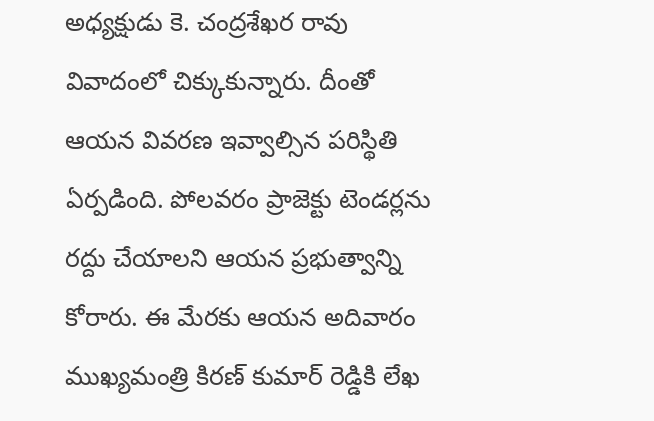అధ్యక్షుడు కె. చంద్రశేఖర రావు వివాదంలో చిక్కుకున్నారు. దీంతో ఆయన వివరణ ఇవ్వాల్సిన పరిస్థితి ఏర్పడింది. పోలవరం ప్రాజెక్టు టెండర్లను రద్దు చేయాలని ఆయన ప్రభుత్వాన్ని కోరారు. ఈ మేరకు ఆయన అదివారం ముఖ్యమంత్రి కిరణ్ కుమార్ రెడ్డికి లేఖ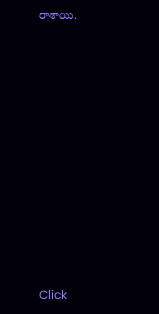రాశాయి.












Click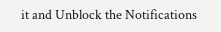it and Unblock the Notifications